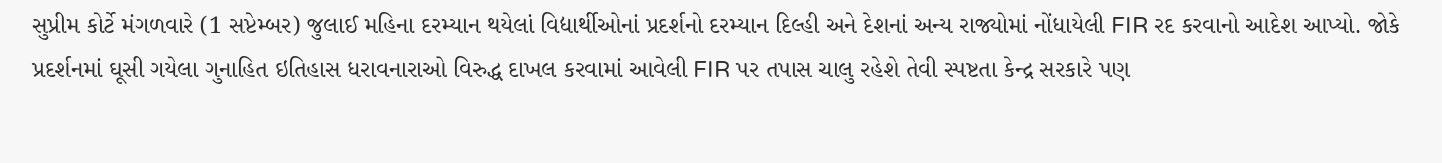સુપ્રીમ કોર્ટે મંગળવારે (1 સપ્ટેમ્બર) જુલાઈ મહિના દરમ્યાન થયેલાં વિદ્યાર્થીઓનાં પ્રદર્શનો દરમ્યાન દિલ્હી અને દેશનાં અન્ય રાજ્યોમાં નોંધાયેલી FIR રદ કરવાનો આદેશ આપ્યો. જોકે પ્રદર્શનમાં ઘૂસી ગયેલા ગુનાહિત ઇતિહાસ ધરાવનારાઓ વિરુદ્ધ દાખલ કરવામાં આવેલી FIR પર તપાસ ચાલુ રહેશે તેવી સ્પષ્ટતા કેન્દ્ર સરકારે પણ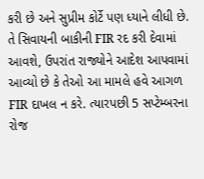કરી છે અને સુપ્રીમ કોર્ટે પણ ધ્યાને લીધી છે. તે સિવાયની બાકીની FIR રદ કરી દેવામાં આવશે, ઉપરાંત રાજ્યોને આદેશ આપવામાં આવ્યો છે કે તેઓ આ મામલે હવે આગળ FIR દાખલ ન કરે. ત્યારપછી 5 સપ્ટેમ્બરના રોજ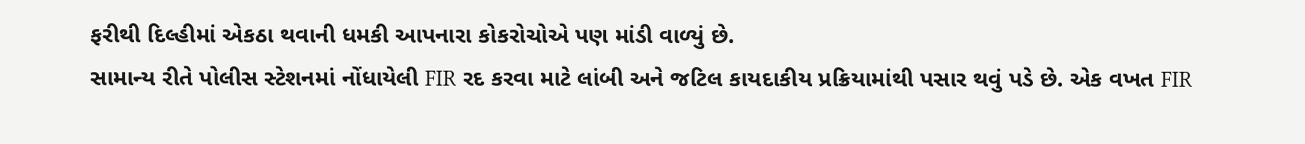ફરીથી દિલ્હીમાં એકઠા થવાની ધમકી આપનારા કોકરોચોએ પણ માંડી વાળ્યું છે.
સામાન્ય રીતે પોલીસ સ્ટેશનમાં નોંધાયેલી FIR રદ કરવા માટે લાંબી અને જટિલ કાયદાકીય પ્રક્રિયામાંથી પસાર થવું પડે છે. એક વખત FIR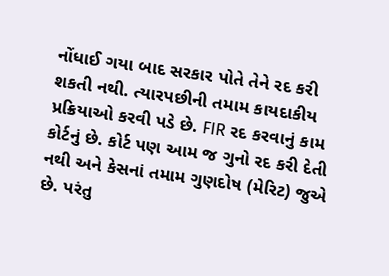નોંધાઈ ગયા બાદ સરકાર પોતે તેને રદ કરી શકતી નથી. ત્યારપછીની તમામ કાયદાકીય પ્રક્રિયાઓ કરવી પડે છે. FIR રદ કરવાનું કામ કોર્ટનું છે. કોર્ટ પણ આમ જ ગુનો રદ કરી દેતી નથી અને કેસનાં તમામ ગુણદોષ (મેરિટ) જુએ છે. પરંતુ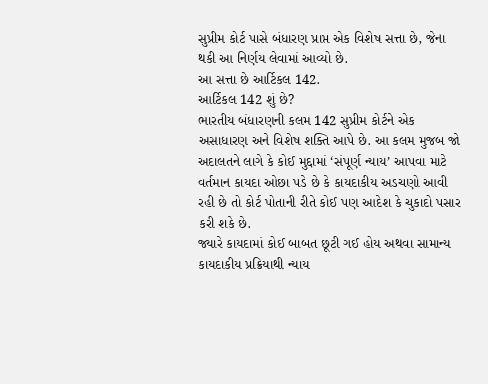સુપ્રીમ કોર્ટ પાસે બંધારણ પ્રાપ્ત એક વિશેષ સત્તા છે, જેના થકી આ નિર્ણય લેવામાં આવ્યો છે.
આ સત્તા છે આર્ટિકલ 142.
આર્ટિકલ 142 શું છે?
ભારતીય બંધારણની કલમ 142 સુપ્રીમ કોર્ટને એક અસાધારણ અને વિશેષ શક્તિ આપે છે. આ કલમ મુજબ જો અદાલતને લાગે કે કોઈ મુદ્દામાં ‘સંપૂર્ણ ન્યાય’ આપવા માટે વર્તમાન કાયદા ઓછા પડે છે કે કાયદાકીય અડચણો આવી રહી છે તો કોર્ટ પોતાની રીતે કોઈ પણ આદેશ કે ચુકાદો પસાર કરી શકે છે.
જ્યારે કાયદામાં કોઈ બાબત છૂટી ગઈ હોય અથવા સામાન્ય કાયદાકીય પ્રક્રિયાથી ન્યાય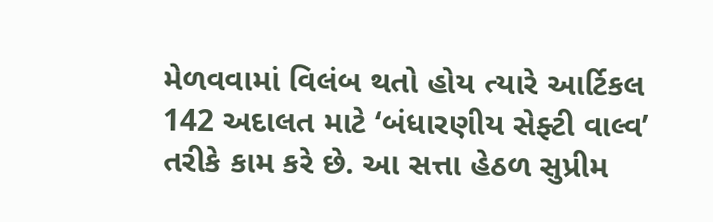મેળવવામાં વિલંબ થતો હોય ત્યારે આર્ટિકલ 142 અદાલત માટે ‘બંધારણીય સેફ્ટી વાલ્વ’ તરીકે કામ કરે છે. આ સત્તા હેઠળ સુપ્રીમ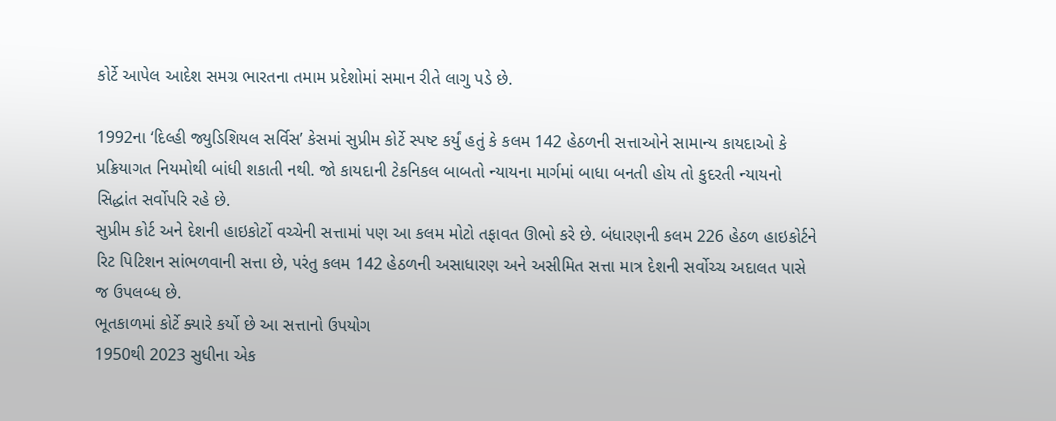કોર્ટે આપેલ આદેશ સમગ્ર ભારતના તમામ પ્રદેશોમાં સમાન રીતે લાગુ પડે છે.

1992ના ‘દિલ્હી જ્યુડિશિયલ સર્વિસ’ કેસમાં સુપ્રીમ કોર્ટે સ્પષ્ટ કર્યું હતું કે કલમ 142 હેઠળની સત્તાઓને સામાન્ય કાયદાઓ કે પ્રક્રિયાગત નિયમોથી બાંધી શકાતી નથી. જો કાયદાની ટેકનિકલ બાબતો ન્યાયના માર્ગમાં બાધા બનતી હોય તો કુદરતી ન્યાયનો સિદ્ધાંત સર્વોપરિ રહે છે.
સુપ્રીમ કોર્ટ અને દેશની હાઇકોર્ટો વચ્ચેની સત્તામાં પણ આ કલમ મોટો તફાવત ઊભો કરે છે. બંધારણની કલમ 226 હેઠળ હાઇકોર્ટને રિટ પિટિશન સાંભળવાની સત્તા છે, પરંતુ કલમ 142 હેઠળની અસાધારણ અને અસીમિત સત્તા માત્ર દેશની સર્વોચ્ચ અદાલત પાસે જ ઉપલબ્ધ છે.
ભૂતકાળમાં કોર્ટે ક્યારે કર્યો છે આ સત્તાનો ઉપયોગ
1950થી 2023 સુધીના એક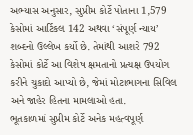અભ્યાસ અનુસાર, સુપ્રીમ કોર્ટે પોતાના 1,579 કેસોમાં આર્ટિકલ 142 અથવા ‘સંપૂર્ણ ન્યાય’ શબ્દનો ઉલ્લેખ કર્યો છે. તેમાંથી આશરે 792 કેસોમાં કોર્ટે આ વિશેષ ક્ષમતાનો પ્રત્યક્ષ ઉપયોગ કરીને ચુકાદો આપ્યો છે, જેમાં મોટાભાગના સિવિલ અને જાહેર હિતના મામલાઓ હતા.
ભૂતકાળમાં સુપ્રીમ કોર્ટે અનેક મહત્વપૂર્ણ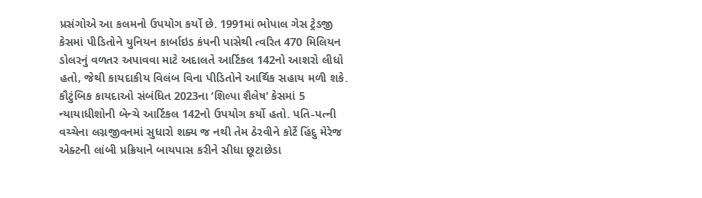પ્રસંગોએ આ કલમનો ઉપયોગ કર્યો છે. 1991માં ભોપાલ ગેસ ટ્રેડજી કેસમાં પીડિતોને યુનિયન કાર્બાઇડ કંપની પાસેથી ત્વરિત 470 મિલિયન ડોલરનું વળતર અપાવવા માટે અદાલતે આર્ટિકલ 142નો આશરો લીધો હતો, જેથી કાયદાકીય વિલંબ વિના પીડિતોને આર્થિક સહાય મળી શકે.
કૌટુંબિક કાયદાઓ સંબંધિત 2023ના ‘શિલ્પા શૈલેષ’ કેસમાં 5 ન્યાયાધીશોની બેન્ચે આર્ટિકલ 142નો ઉપયોગ કર્યો હતો. પતિ-પત્ની વચ્ચેના લગ્નજીવનમાં સુધારો શક્ય જ નથી તેમ ઠેરવીને કોર્ટે હિંદુ મેરેજ એક્ટની લાંબી પ્રક્રિયાને બાયપાસ કરીને સીધા છૂટાછેડા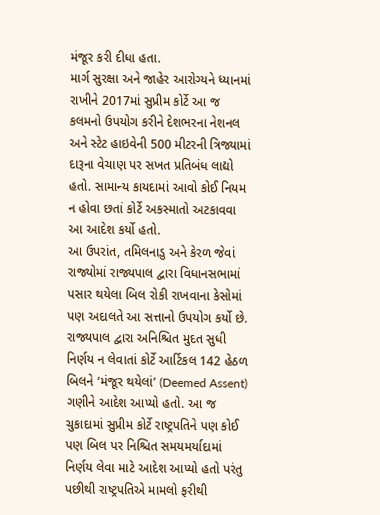મંજૂર કરી દીધા હતા.
માર્ગ સુરક્ષા અને જાહેર આરોગ્યને ધ્યાનમાં રાખીને 2017માં સુપ્રીમ કોર્ટે આ જ કલમનો ઉપયોગ કરીને દેશભરના નેશનલ અને સ્ટેટ હાઇવેની 500 મીટરની ત્રિજ્યામાં દારૂના વેચાણ પર સખત પ્રતિબંધ લાદ્યો હતો. સામાન્ય કાયદામાં આવો કોઈ નિયમ ન હોવા છતાં કોર્ટે અકસ્માતો અટકાવવા આ આદેશ કર્યો હતો.
આ ઉપરાંત, તમિલનાડુ અને કેરળ જેવાં રાજ્યોમાં રાજ્યપાલ દ્વારા વિધાનસભામાં પસાર થયેલા બિલ રોકી રાખવાના કેસોમાં પણ અદાલતે આ સત્તાનો ઉપયોગ કર્યો છે. રાજ્યપાલ દ્વારા અનિશ્ચિત મુદત સુધી નિર્ણય ન લેવાતાં કોર્ટે આર્ટિકલ 142 હેઠળ બિલને ‘મંજૂર થયેલાં’ (Deemed Assent) ગણીને આદેશ આપ્યો હતો. આ જ ચુકાદામાં સુપ્રીમ કોર્ટે રાષ્ટ્રપતિને પણ કોઈ પણ બિલ પર નિશ્ચિત સમયમર્યાદામાં નિર્ણય લેવા માટે આદેશ આપ્યો હતો પરંતુ પછીથી રાષ્ટ્રપતિએ મામલો ફરીથી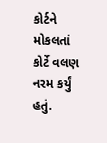કોર્ટને મોકલતાં કોર્ટે વલણ નરમ કર્યું હતું.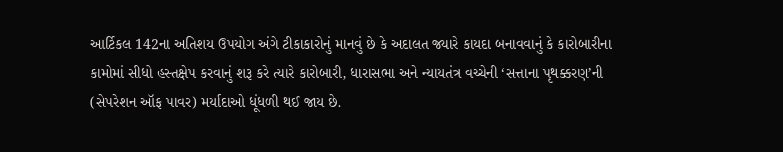આર્ટિકલ 142ના અતિશય ઉપયોગ અંગે ટીકાકારોનું માનવું છે કે અદાલત જ્યારે કાયદા બનાવવાનું કે કારોબારીના કામોમાં સીધો હસ્તક્ષેપ કરવાનું શરૂ કરે ત્યારે કારોબારી, ધારાસભા અને ન્યાયતંત્ર વચ્ચેની ‘સત્તાના પૃથક્કરણ’ની (સેપરેશન ઑફ પાવર) મર્યાદાઓ ધૂંધળી થઈ જાય છે.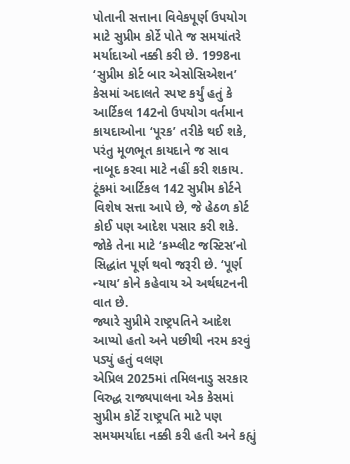પોતાની સત્તાના વિવેકપૂર્ણ ઉપયોગ માટે સુપ્રીમ કોર્ટે પોતે જ સમયાંતરે મર્યાદાઓ નક્કી કરી છે. 1998ના ‘સુપ્રીમ કોર્ટ બાર એસોસિએશન’ કેસમાં અદાલતે સ્પષ્ટ કર્યું હતું કે આર્ટિકલ 142નો ઉપયોગ વર્તમાન કાયદાઓના ‘પૂરક’ તરીકે થઈ શકે, પરંતુ મૂળભૂત કાયદાને જ સાવ નાબૂદ કરવા માટે નહીં કરી શકાય.
ટૂંકમાં આર્ટિકલ 142 સુપ્રીમ કોર્ટને વિશેષ સત્તા આપે છે, જે હેઠળ કોર્ટ કોઈ પણ આદેશ પસાર કરી શકે. જોકે તેના માટે ‘કમ્પ્લીટ જસ્ટિસ’નો સિદ્ધાંત પૂર્ણ થવો જરૂરી છે. ‘પૂર્ણ ન્યાય’ કોને કહેવાય એ અર્થઘટનની વાત છે.
જ્યારે સુપ્રીમે રાષ્ટ્રપતિને આદેશ આપ્યો હતો અને પછીથી નરમ કરવું પડ્યું હતું વલણ
એપ્રિલ 2025માં તમિલનાડુ સરકાર વિરુદ્ધ રાજ્યપાલના એક કેસમાં સુપ્રીમ કોર્ટે રાષ્ટ્રપતિ માટે પણ સમયમર્યાદા નક્કી કરી હતી અને કહ્યું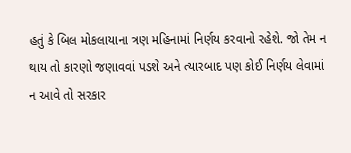હતું કે બિલ મોકલાયાના ત્રણ મહિનામાં નિર્ણય કરવાનો રહેશે. જો તેમ ન થાય તો કારણો જણાવવાં પડશે અને ત્યારબાદ પણ કોઈ નિર્ણય લેવામાં ન આવે તો સરકાર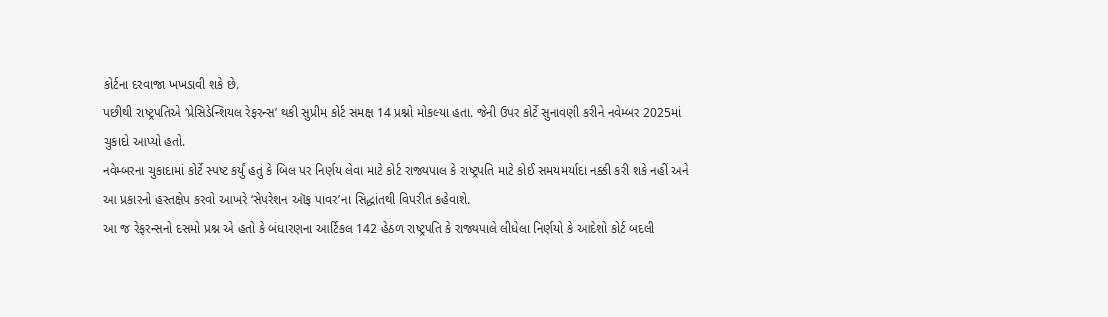કોર્ટના દરવાજા ખખડાવી શકે છે.
પછીથી રાષ્ટ્રપતિએ ‘પ્રેસિડેન્શિયલ રેફરન્સ’ થકી સુપ્રીમ કોર્ટ સમક્ષ 14 પ્રશ્નો મોકલ્યા હતા. જેની ઉપર કોર્ટે સુનાવણી કરીને નવેમ્બર 2025માં ચુકાદો આપ્યો હતો.
નવેમ્બરના ચુકાદામાં કોર્ટે સ્પષ્ટ કર્યું હતું કે બિલ પર નિર્ણય લેવા માટે કોર્ટ રાજ્યપાલ કે રાષ્ટ્રપતિ માટે કોઈ સમયમર્યાદા નક્કી કરી શકે નહીં અને આ પ્રકારનો હસ્તક્ષેપ કરવો આખરે ‘સેપરેશન ઑફ પાવર’ના સિદ્ધાંતથી વિપરીત કહેવાશે.
આ જ રેફરન્સનો દસમો પ્રશ્ન એ હતો કે બંધારણના આર્ટિકલ 142 હેઠળ રાષ્ટ્રપતિ કે રાજ્યપાલે લીધેલા નિર્ણયો કે આદેશો કોર્ટ બદલી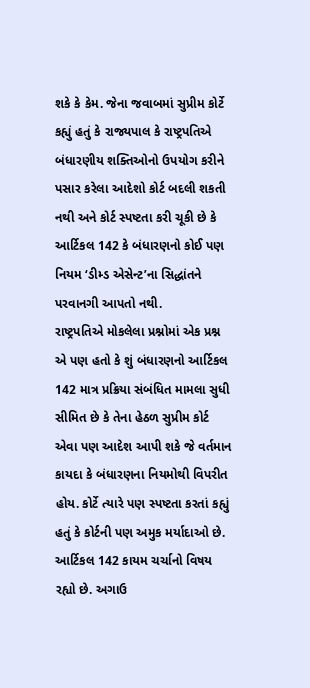શકે કે કેમ. જેના જવાબમાં સુપ્રીમ કોર્ટે કહ્યું હતું કે રાજ્યપાલ કે રાષ્ટ્રપતિએ બંધારણીય શક્તિઓનો ઉપયોગ કરીને પસાર કરેલા આદેશો કોર્ટ બદલી શકતી નથી અને કોર્ટ સ્પષ્ટતા કરી ચૂકી છે કે આર્ટિકલ 142 કે બંધારણનો કોઈ પણ નિયમ ‘ડીમ્ડ એસેન્ટ’ના સિદ્ધાંતને પરવાનગી આપતો નથી.
રાષ્ટ્રપતિએ મોકલેલા પ્રશ્નોમાં એક પ્રશ્ન એ પણ હતો કે શું બંધારણનો આર્ટિકલ 142 માત્ર પ્રક્રિયા સંબંધિત મામલા સુધી સીમિત છે કે તેના હેઠળ સુપ્રીમ કોર્ટ એવા પણ આદેશ આપી શકે જે વર્તમાન કાયદા કે બંધારણના નિયમોથી વિપરીત હોય. કોર્ટે ત્યારે પણ સ્પષ્ટતા કરતાં કહ્યું હતું કે કોર્ટની પણ અમુક મર્યાદાઓ છે.
આર્ટિકલ 142 કાયમ ચર્ચાનો વિષય રહ્યો છે. અગાઉ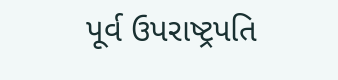પૂર્વ ઉપરાષ્ટ્રપતિ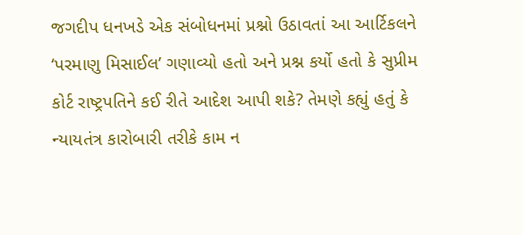જગદીપ ધનખડે એક સંબોધનમાં પ્રશ્નો ઉઠાવતાં આ આર્ટિકલને ‘પરમાણુ મિસાઈલ’ ગણાવ્યો હતો અને પ્રશ્ન કર્યો હતો કે સુપ્રીમ કોર્ટ રાષ્ટ્રપતિને કઈ રીતે આદેશ આપી શકે? તેમણે કહ્યું હતું કે ન્યાયતંત્ર કારોબારી તરીકે કામ ન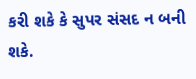કરી શકે કે સુપર સંસદ ન બની શકે.